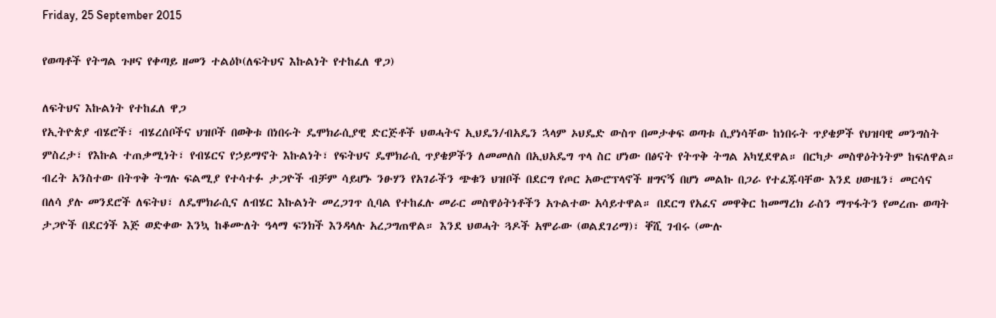Friday, 25 September 2015

የወጣቶች የትግል ጉዞና የቀጣይ ዘመን ተልዕኮ(ለፍትህና እኩልነት የተከፈለ ዋጋ)

ለፍትህና እኩልነት የተከፈለ ዋጋ
የኢትዮጵያ ብሄሮች፣ ብሄረሰቦችና ህዝቦች በወቅቱ በነበሩት ዴሞክራሲያዊ ድርጅቶች ህወሓትና ኢህዴን/ብአዴን ኋላም ኦህዴድ ውስጥ በመታቀፍ ወጣቱ ሲያነሳቸው ከነበሩት ጥያቄዎች የህዝባዊ መንግስት ምስረታ፣ የእኩል ተጠቃሚነት፣ የብሄርና የኃይማኖት እኩልነት፣ የፍትህና ዴሞክራሲ ጥያቄዎችን ለመመለስ በኢህአዴግ ጥላ ስር ሆነው በፅናት የትጥቅ ትግል አካሂደዋል። በርካታ መስዋዕትነትም ከፍለዋል። ብረት አንስተው በትጥቅ ትግሉ ፍልሚያ የተሳተፉ ታጋዮች ብቻም ሳይሆኑ ንፁሃን የአገራችን ጭቁን ህዝቦች በደርግ የጦር አውሮፕላኖች ዘግናኝ በሆነ መልኩ በጋራ የተፈጁባቸው እንደ ሀውዜን፣ መርሳና በለሳ ያሉ መንደሮች ለፍትህ፣ ለዴሞክራሲና ለብሄር እኩልነት መረጋገጥ ሲባል የተከፈሉ መራር መስዋዕትነቶችን አጉልተው አሳይተዋል። በደርግ የአፈና መዋቅር ከመማረክ ራስን ማጥፋትን የመረጡ ወጣት ታጋዮች በደርጎች እጅ ወድቀው እንኳ ከቆሙለት ዓላማ ፍንክች እንዳላሉ አረጋግጠዋል። እንደ ህወሓት ጓዶች አሞራው (ወልደገሪማ)፣ ቐሺ ገብሩ (ሙሉ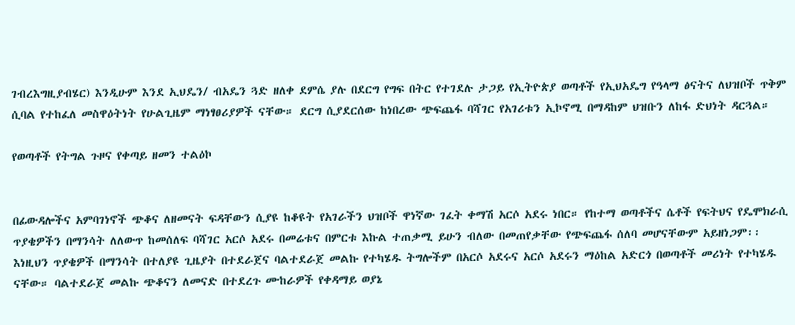ገብረእግዚያብሄር) እንዲሁም እንደ ኢህዴን/ ብአዴን ጓድ ዘለቀ ደምሴ ያሉ በደርግ የግፍ በትር የተገደሉ ታጋይ የኢትዮጵያ ወጣቶች የኢህአዴግ የዓላማ ፅናትና ለህዝቦች ጥቅም ሲባል የተከፈለ መስዋዕትነት የሁልጊዜም ማነፃፀሪያዎች ናቸው። ደርግ ሲያደርሰው ከነበረው ጭፍጨፋ ባሻገር የአገሪቱን ኢኮኖሚ በማዳከም ህዝቡን ለከፋ ድህነት ዳርጓል።

የወጣቶች የትግል ጉዞና የቀጣይ ዘመን ተልዕኮ


በፊውዳሎችና አምባገነኖች ጭቆና ለዘመናት ፍዳቸውን ሲያዩ ከቆዩት የአገራችን ህዝቦች ዋነኛው ገፈት ቀማሽ አርሶ አደሩ ነበር። የከተማ ወጣቶችና ሴቶች የፍትህና የዴሞክራሲ ጥያቄዎችን በማንሳት ለለውጥ ከመሰለፍ ባሻገር አርሶ አደሩ በመሬቱና በምርቱ እኩል ተጠቃሚ ይሁን ብለው በመጠየቃቸው የጭፍጨፋ ሰለባ መሆናቸውም አይዘነጋም፡፡ እነዚህን ጥያቄዎች በማንሳት በተለያዩ ጊዜያት በተደራጀና ባልተደራጀ መልኩ የተካሄዱ ትግሎችም በአርሶ አደሩና አርሶ አደሩን ማዕከል አድርጎ በወጣቶች መሪነት የተካሄዱ ናቸው። ባልተደራጀ መልኩ ጭቆናን ለመናድ በተደረጉ ሙከራዎች የቀዳማይ ወያኔ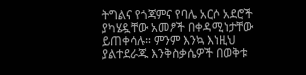ትግልና የጎጃምና የባሌ አርሶ አደሮች ያካሄዷቸው አመፆች በቀዳሚነታቸው ይጠቀሳሉ። ምንም እንኳ እነዚህ ያልተደራጁ እንቅስቃሴዎች በወቅቱ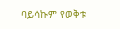ባይሳኩም የወቅቱ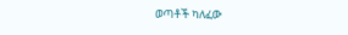ወጣቶች ካለፈው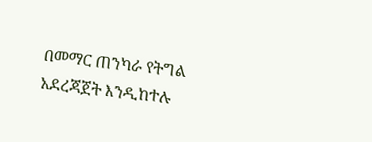በመማር ጠንካራ የትግል አደረጃጀት እንዲከተሉ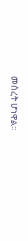መሰረት ሆነዋል፡፡